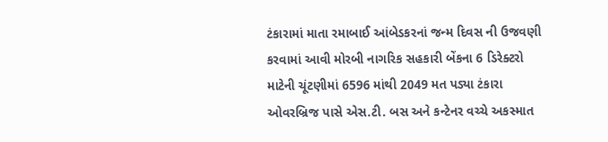ટંકારામાં માતા રમાબાઈ આંબેડકરનાં જન્મ દિવસ ની ઉજવણી કરવામાં આવી મોરબી નાગરિક સહકારી બેંકના 6 ડિરેક્ટરો માટેની ચૂંટણીમાં 6596 માંથી 2049 મત પડ્યા ટંકારા ઓવરબ્રિજ પાસે એસ.ટી. બસ અને કન્ટેનર વચ્ચે અકસ્માત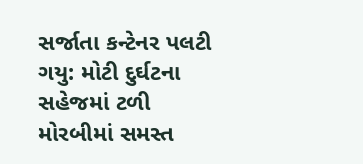સર્જાતા કન્ટેનર પલટી ગયુ: મોટી દુર્ઘટના સહેજમાં ટળી મોરબીમાં સમસ્ત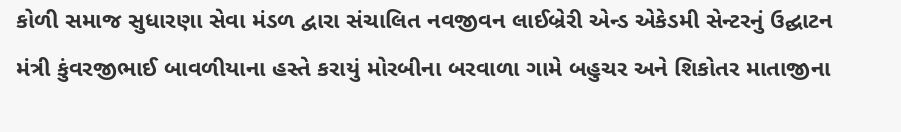કોળી સમાજ સુધારણા સેવા મંડળ દ્વારા સંચાલિત નવજીવન લાઈબ્રેરી એન્ડ એકેડમી સેન્ટરનું ઉદ્ઘાટન મંત્રી કુંવરજીભાઈ બાવળીયાના હસ્તે કરાયું મોરબીના બરવાળા ગામે બહુચર અને શિકોતર માતાજીના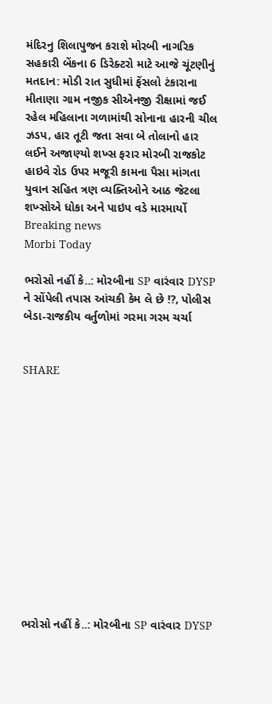મંદિરનુ શિલાપુજન કરાશે મોરબી નાગરિક સહકારી બેંકના 6 ડિરેક્ટરો માટે આજે ચૂંટણીનું મતદાન: મોડી રાત સુધીમાં ફેંસલો ટંકારાના મીતાણા ગામ નજીક સીએનજી રીક્ષામાં જઈ રહેલ મહિલાના ગળામાંથી સોનાના હારની ચીલ ઝડપ, હાર તૂટી જતા સવા બે તોલાનો હાર લઈને અજાણ્યો શખ્સ ફરાર મોરબી રાજકોટ હાઇવે રોડ ઉપર મજૂરી કામના પૈસા માંગતા યુવાન સહિત ત્રણ વ્યક્તિઓને આઠ જેટલા શખ્સોએ ધોકા અને પાઇપ વડે મારમાર્યો
Breaking news
Morbi Today

ભરોસો નહીં કે..: મોરબીના SP વારંવાર DYSP ને સોંપેલી તપાસ આંચકી કેમ લે છે !?, પોલીસ બેડા-રાજકીય વર્તુળોમાં ગરમા ગરમ ચર્ચા


SHARE













ભરોસો નહીં કે..: મોરબીના SP વારંવાર DYSP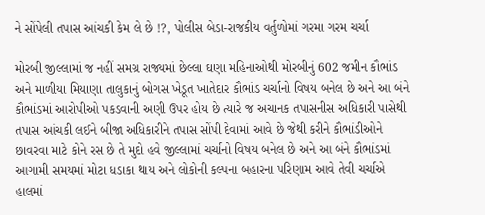ને સોંપેલી તપાસ આંચકી કેમ લે છે !?, પોલીસ બેડા-રાજકીય વર્તુળોમાં ગરમા ગરમ ચર્ચા

મોરબી જીલ્લામાં જ નહીં સમગ્ર રાજ્યમાં છેલ્લા ઘણા મહિનાઓથી મોરબીનું 602 જમીન કૌભાંડ અને માળીયા મિયાણા તાલુકાનું બોગસ ખેડૂત ખાતેદાર કૌભાંડ ચર્ચાનો વિષય બનેલ છે અને આ બંને કૌભાંડમાં આરોપીઓ પકડવાની અણી ઉપર હોય છે ત્યારે જ અચાનક તપાસનીસ અધિકારી પાસેથી તપાસ આંચકી લઈને બીજા અધિકારીને તપાસ સોંપી દેવામાં આવે છે જેથી કરીને કૌભાંડીઓને છાવરવા માટે કોને રસ છે તે મુદો હવે જીલ્લામાં ચર્ચાનો વિષય બનેલ છે અને આ બંને કૌભાંડમાં આગામી સમયમાં મોટા ધડાકા થાય અને લોકોની કલ્પના બહારના પરિણામ આવે તેવી ચર્ચાએ હાલમાં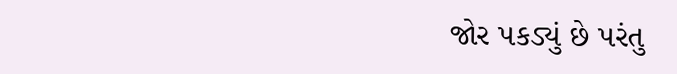જોર પકડ્યું છે પરંતુ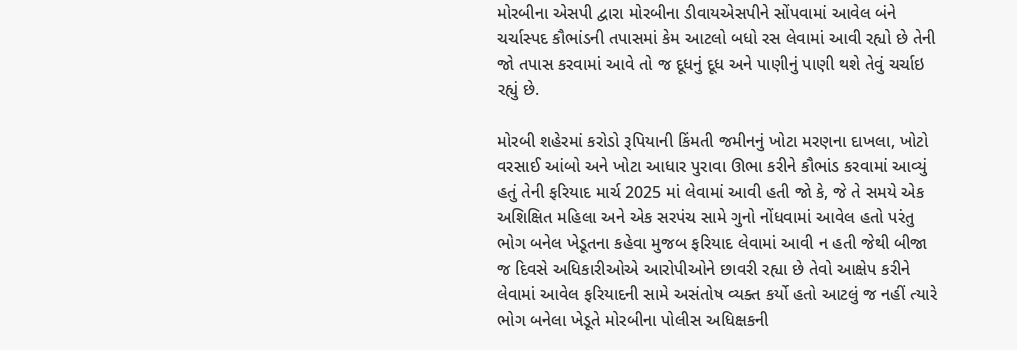મોરબીના એસપી દ્વારા મોરબીના ડીવાયએસપીને સોંપવામાં આવેલ બંને ચર્ચાસ્પદ કૌભાંડની તપાસમાં કેમ આટલો બધો રસ લેવામાં આવી રહ્યો છે તેની જો તપાસ કરવામાં આવે તો જ દૂધનું દૂધ અને પાણીનું પાણી થશે તેવું ચર્ચાઇ રહ્યું છે.

મોરબી શહેરમાં કરોડો રૂપિયાની કિંમતી જમીનનું ખોટા મરણના દાખલા, ખોટો વરસાઈ આંબો અને ખોટા આધાર પુરાવા ઊભા કરીને કૌભાંડ કરવામાં આવ્યું હતું તેની ફરિયાદ માર્ચ 2025 માં લેવામાં આવી હતી જો કે, જે તે સમયે એક અશિક્ષિત મહિલા અને એક સરપંચ સામે ગુનો નોંધવામાં આવેલ હતો પરંતુ ભોગ બનેલ ખેડૂતના કહેવા મુજબ ફરિયાદ લેવામાં આવી ન હતી જેથી બીજા જ દિવસે અધિકારીઓએ આરોપીઓને છાવરી રહ્યા છે તેવો આક્ષેપ કરીને લેવામાં આવેલ ફરિયાદની સામે અસંતોષ વ્યક્ત કર્યો હતો આટલું જ નહીં ત્યારે ભોગ બનેલા ખેડૂતે મોરબીના પોલીસ અધિક્ષકની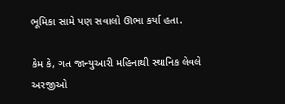ભૂમિકા સામે પણ સવાલો ઊભા કર્યા હતા.

કેમ કે, ગત જાન્યુઆરી મહિનાથી સ્થાનિક લેવલે અરજીઓ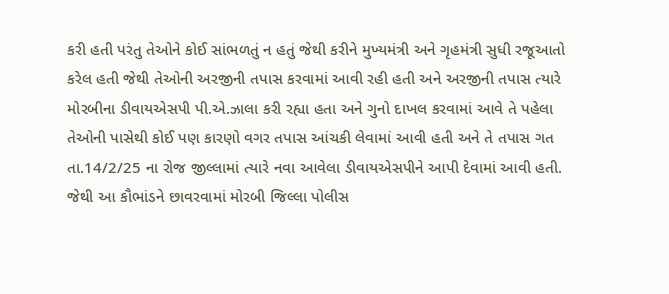કરી હતી પરંતુ તેઓને કોઈ સાંભળતું ન હતું જેથી કરીને મુખ્યમંત્રી અને ગૃહમંત્રી સુધી રજૂઆતો કરેલ હતી જેથી તેઓની અરજીની તપાસ કરવામાં આવી રહી હતી અને અરજીની તપાસ ત્યારે મોરબીના ડીવાયએસપી પી.એ.ઝાલા કરી રહ્યા હતા અને ગુનો દાખલ કરવામાં આવે તે પહેલા તેઓની પાસેથી કોઈ પણ કારણો વગર તપાસ આંચકી લેવામાં આવી હતી અને તે તપાસ ગત તા.14/2/25 ના રોજ જીલ્લામાં ત્યારે નવા આવેલા ડીવાયએસપીને આપી દેવામાં આવી હતી. જેથી આ કૌભાંડને છાવરવામાં મોરબી જિલ્લા પોલીસ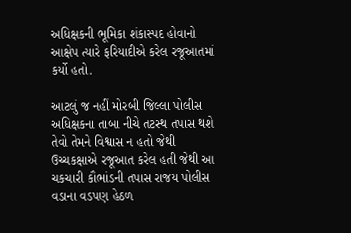અધિક્ષકની ભૂમિકા શંકાસ્પદ હોવાનો આક્ષેપ ત્યારે ફરિયાદીએ કરેલ રજૂઆતમાં કર્યો હતો.

આટલું જ નહીં મોરબી જિલ્લા પોલીસ અધિક્ષકના તાબા નીચે તટસ્થ તપાસ થશે તેવો તેમને વિશ્વાસ ન હતો જેથી ઉચ્ચકક્ષાએ રજૂઆત કરેલ હતી જેથી આ ચકચારી કૌભાંડની તપાસ રાજય પોલીસ વડાના વડપણ હેઠળ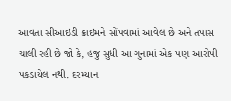આવતા સીઆઇડી ક્રાઇમને સોંપવામાં આવેલ છે અને તપાસ ચાલી રહી છે જો કે, હજુ સુધી આ ગુનામાં એક પણ આરોપી પકડાયેલ નથી. દરમ્યાન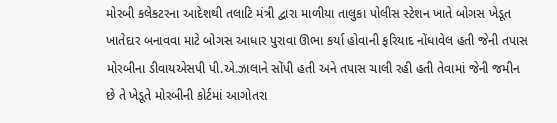મોરબી કલેકટરના આદેશથી તલાટિ મંત્રી દ્વારા માળીયા તાલુકા પોલીસ સ્ટેશન ખાતે બોગસ ખેડૂત ખાતેદાર બનાવવા માટે બોગસ આધાર પુરાવા ઊભા કર્યા હોવાની ફરિયાદ નોંધાવેલ હતી જેની તપાસ મોરબીના ડીવાયએસપી પી.એ.ઝાલાને સોંપી હતી અને તપાસ ચાલી રહી હતી તેવામાં જેની જમીન છે તે ખેડૂતે મોરબીની કોર્ટમાં આગોતરા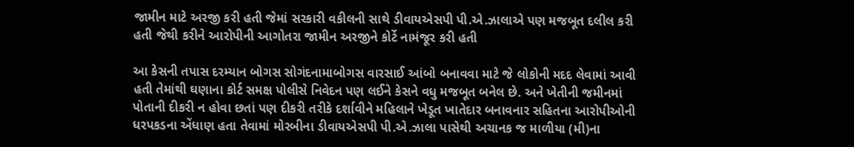જામીન માટે અરજી કરી હતી જેમાં સરકારી વકીલની સાથે ડીવાયએસપી પી.એ.ઝાલાએ પણ મજબૂત દલીલ કરી હતી જેથી કરીને આરોપીની આગોતરા જામીન અરજીને કોર્ટે નામંજૂર કરી હતી

આ કેસની તપાસ દરમ્યાન બોગસ સોગંદનામાબોગસ વારસાઈ આંબો બનાવવા માટે જે લોકોની મદદ લેવામાં આવી હતી તેમાંથી ઘણાના કોર્ટ સમક્ષ પોલીસે નિવેદન પણ લઈને કેસને વધુ મજબૂત બનેલ છે. અને ખેતીની જમીનમાં પોતાની દીકરી ન હોવા છતાં પણ દીકરી તરીકે દર્શાવીને મહિલાને ખેડૂત ખાતેદાર બનાવનાર સહિતના આરોપીઓની ધરપકડના એંધાણ હતા તેવામાં મોરબીના ડીવાયએસપી પી.એ.ઝાલા પાસેથી અચાનક જ માળીયા (મી)ના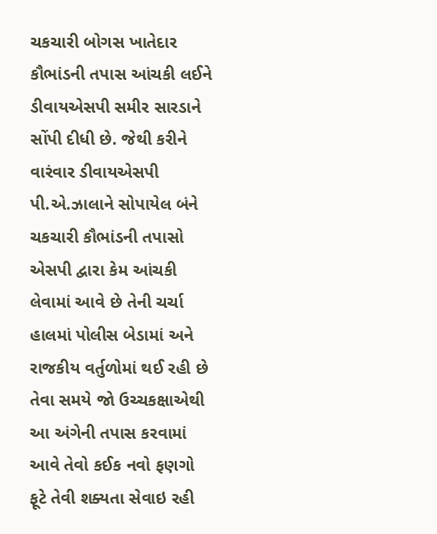ચકચારી બોગસ ખાતેદાર કૌભાંડની તપાસ આંચકી લઈને ડીવાયએસપી સમીર સારડાને સોંપી દીધી છે. જેથી કરીને વારંવાર ડીવાયએસપી પી.એ.ઝાલાને સોપાયેલ બંને ચકચારી કૌભાંડની તપાસો એસપી દ્વારા કેમ આંચકી લેવામાં આવે છે તેની ચર્ચા હાલમાં પોલીસ બેડામાં અને રાજકીય વર્તુળોમાં થઈ રહી છે તેવા સમયે જો ઉચ્ચકક્ષાએથી આ અંગેની તપાસ કરવામાં આવે તેવો કઈક નવો ફણગો ફૂટે તેવી શક્યતા સેવાઇ રહી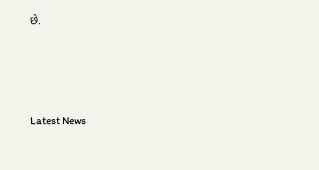છે.






Latest News